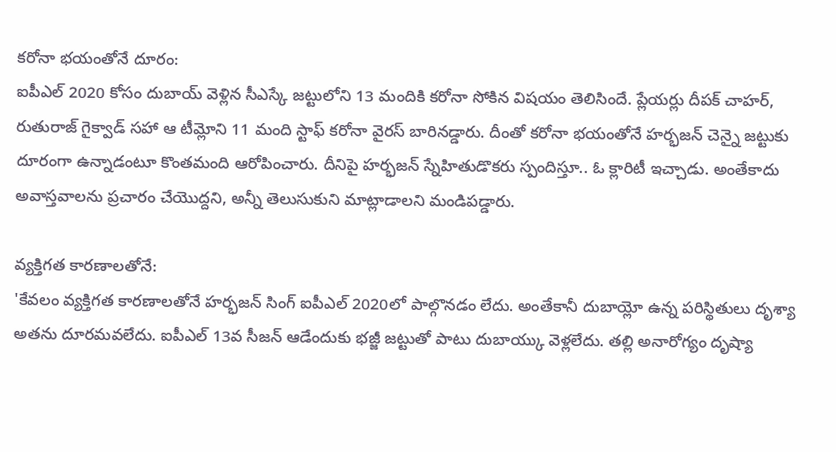కరోనా భయంతోనే దూరం:
ఐపీఎల్ 2020 కోసం దుబాయ్ వెళ్లిన సీఎస్కే జట్టులోని 13 మందికి కరోనా సోకిన విషయం తెలిసిందే. ప్లేయర్లు దీపక్ చాహర్, రుతురాజ్ గైక్వాడ్ సహా ఆ టీమ్లోని 11 మంది స్టాఫ్ కరోనా వైరస్ బారినడ్డారు. దీంతో కరోనా భయంతోనే హర్భజన్ చెన్నై జట్టుకు దూరంగా ఉన్నాడంటూ కొంతమంది ఆరోపించారు. దీనిపై హర్భజన్ స్నేహితుడొకరు స్పందిస్తూ.. ఓ క్లారిటీ ఇచ్చాడు. అంతేకాదు అవాస్తవాలను ప్రచారం చేయొద్దని, అన్నీ తెలుసుకుని మాట్లాడాలని మండిపడ్డారు.

వ్యక్తిగత కారణాలతోనే:
'కేవలం వ్యక్తిగత కారణాలతోనే హర్భజన్ సింగ్ ఐపీఎల్ 2020లో పాల్గొనడం లేదు. అంతేకానీ దుబాయ్లో ఉన్న పరిస్థితులు దృశ్యా అతను దూరమవలేదు. ఐపీఎల్ 13వ సీజన్ ఆడేందుకు భజ్జీ జట్టుతో పాటు దుబాయ్కు వెళ్లలేదు. తల్లి అనారోగ్యం దృష్యా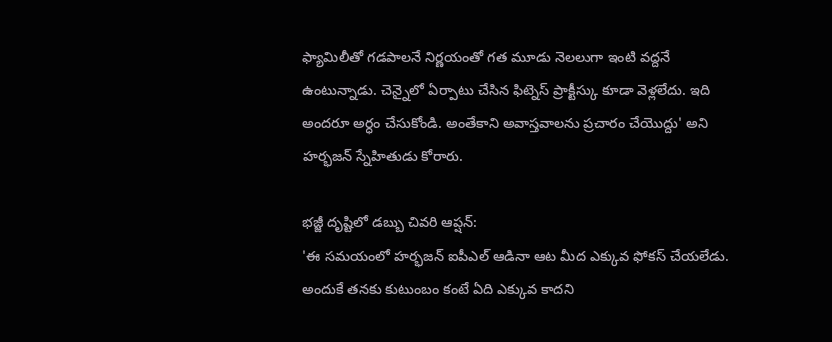ఫ్యామిలీతో గడపాలనే నిర్ణయంతో గత మూడు నెలలుగా ఇంటి వద్దనే ఉంటున్నాడు. చెన్నైలో ఏర్పాటు చేసిన ఫిట్నెస్ ప్రాక్టీస్కు కూడా వెళ్లలేదు. ఇది అందరూ అర్ధం చేసుకోండి. అంతేకాని అవాస్తవాలను ప్రచారం చేయొద్దు' అని హర్భజన్ స్నేహితుడు కోరారు.

భజ్జీ దృష్టిలో డబ్బు చివరి ఆప్షన్:
'ఈ సమయంలో హర్భజన్ ఐపీఎల్ ఆడినా ఆట మీద ఎక్కువ ఫోకస్ చేయలేడు. అందుకే తనకు కుటుంబం కంటే ఏది ఎక్కువ కాదని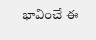భావించే ఈ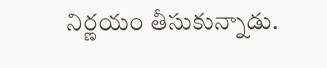నిర్ణయం తీసుకున్నాడు.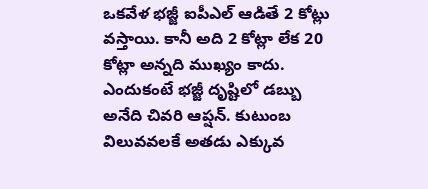ఒకవేళ భజ్జీ ఐపీఎల్ ఆడితే 2 కోట్లు వస్తాయి. కానీ అది 2 కోట్లా లేక 20 కోట్లా అన్నది ముఖ్యం కాదు. ఎందుకంటే భజ్జీ దృష్టిలో డబ్బు అనేది చివరి ఆప్షన్. కుటుంబ విలువవలకే అతడు ఎక్కువ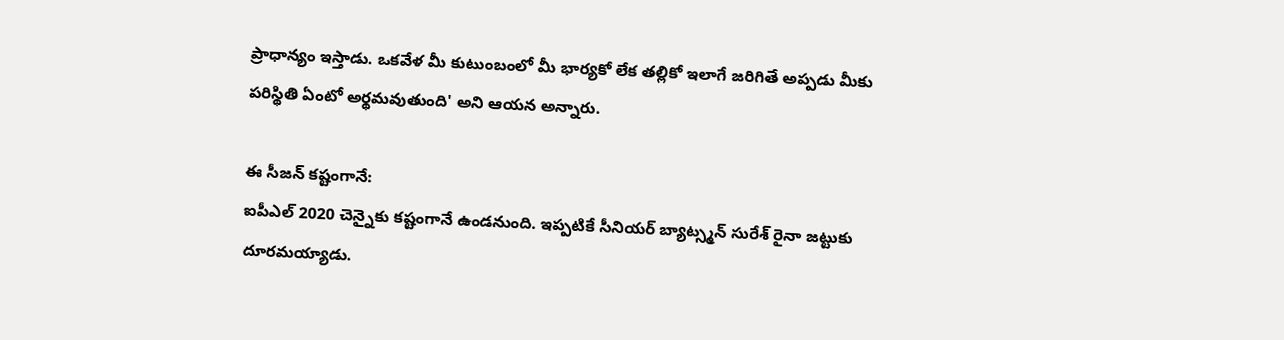ప్రాధాన్యం ఇస్తాడు. ఒకవేళ మీ కుటుంబంలో మీ భార్యకో లేక తల్లికో ఇలాగే జరిగితే అప్పడు మీకు పరిస్థితి ఏంటో అర్థమవుతుంది' అని ఆయన అన్నారు.

ఈ సీజన్ కష్టంగానే:
ఐపీఎల్ 2020 చెన్నైకు కష్టంగానే ఉండనుంది. ఇప్పటికే సీనియర్ బ్యాట్స్మన్ సురేశ్ రైనా జట్టుకు దూరమయ్యాడు.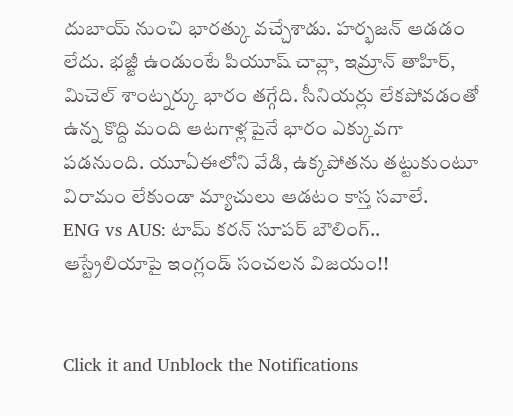దుబాయ్ నుంచి భారత్కు వచ్చేశాడు. హర్భజన్ ఆడడం లేదు. భజ్జీ ఉండుంటే పియూష్ చావ్లా, ఇమ్రాన్ తాహిర్, మిచెల్ శాంట్నర్కు భారం తగ్గేది. సీనియర్లు లేకపోవడంతో ఉన్న కొద్ది మంది ఆటగాళ్లపైనే భారం ఎక్కువగా పడనుంది. యూఏఈలోని వేడి, ఉక్కపోతను తట్టుకుంటూ విరామం లేకుండా మ్యాచులు ఆడటం కాస్త సవాలే.
ENG vs AUS: టామ్ కరన్ సూపర్ బౌలింగ్.. ఆస్ట్రేలియాపై ఇంగ్లండ్ సంచలన విజయం!!


Click it and Unblock the Notifications